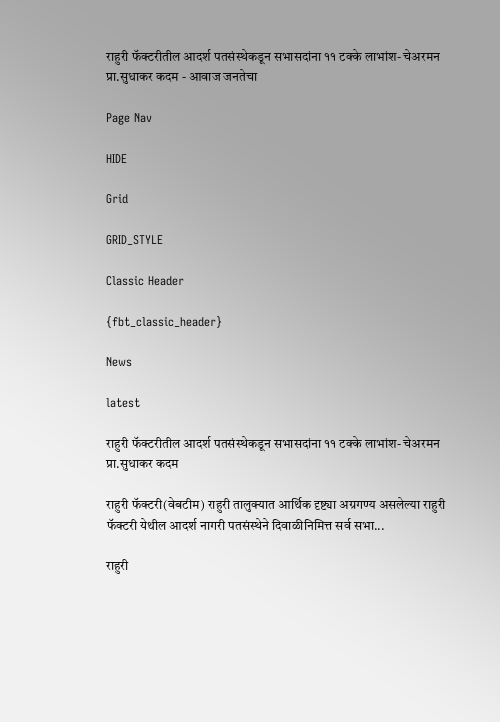राहुरी फॅक्टरीतील आदर्श पतसंस्थेकडून सभासदांना ११ टक्के लाभांश- चेअरमन प्रा.सुधाकर कदम - आवाज जनतेचा

Page Nav

HIDE

Grid

GRID_STYLE

Classic Header

{fbt_classic_header}

News

latest

राहुरी फॅक्टरीतील आदर्श पतसंस्थेकडून सभासदांना ११ टक्के लाभांश- चेअरमन प्रा.सुधाकर कदम

राहुरी फॅक्टरी(वेबटीम) राहुरी तालुक्यात आर्थिक दृष्ट्या अग्रगण्य असलेल्या राहुरी फॅक्टरी येथील आदर्श नागरी पतसंस्थेने दिवाळीनिमित्त सर्व सभा...

राहुरी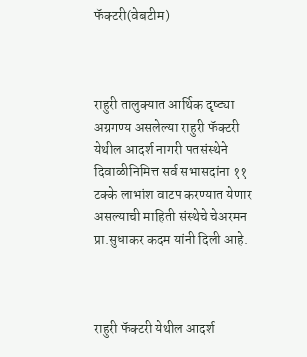फॅक्टरी(वेबटीम)



राहुरी तालुक्यात आर्थिक दृष्ट्या अग्रगण्य असलेल्या राहुरी फॅक्टरी येथील आदर्श नागरी पतसंस्थेने दिवाळीनिमित्त सर्व सभासदांना ११ टक्के लाभांश वाटप करण्यात येणार असल्याची माहिती संस्थेचे चेअरमन प्रा.सुधाकर कदम यांनी दिली आहे.



राहुरी फॅक्टरी येथील आदर्श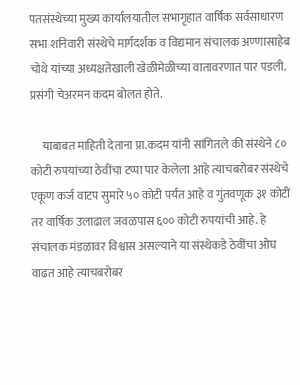पतसंस्थेच्या मुख्य कार्यालयातील सभागृहात वार्षिक सर्वसाधारण सभा शनिवारी संस्थेचे मार्गदर्शक व विद्यमान संचालक अण्णासाहेब चोथे यांच्या अध्यक्षतेखाली खेळीमेळीच्या वातावरणात पार पडली. प्रसंगी चेअरमन कदम बोलत होते.

     याबाबत माहिती देताना प्रा.कदम यांनी सांगितले की संस्थेने ८० कोटी रुपयांच्या ठेवींचा टप्पा पार केलेला आहे त्याचबरोबर संस्थेचे एकूण कर्ज वाटप सुमारे ५० कोटी पर्यंत आहे व गुंतवणूक ३१ कोटीं तर वार्षिक उलाढाल जवळपास ६०० कोटी रुपयांची आहे. हे संचालक मंडळावर विश्वास असल्याने या संस्थेकडे ठेवींचा ओघ वाढत आहे त्याचबरोबर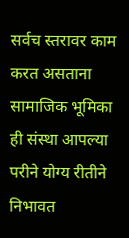सर्वच स्तरावर काम करत असताना सामाजिक भूमिका ही संस्था आपल्या परीने योग्य रीतीने निभावत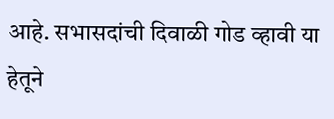आहे. सभासदांची दिवाळी गोड व्हावी या हेतूने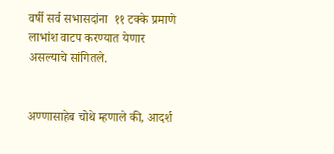वर्षी सर्व सभासदांना  ११ टक्के प्रमाणे लाभांश वाटप करण्यात येणार असल्याचे सांगितले.


अण्णासाहेब चोथे म्हणाले की, आदर्श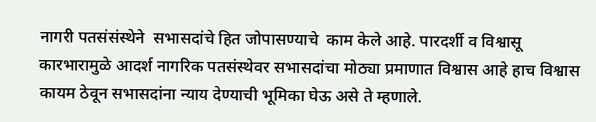नागरी पतसंसंस्थेने  सभासदांचे हित जोपासण्याचे  काम केले आहे. पारदर्शी व विश्वासू कारभारामुळे आदर्श नागरिक पतसंस्थेवर सभासदांचा मोठ्या प्रमाणात विश्वास आहे हाच विश्वास कायम ठेवून सभासदांना न्याय देण्याची भूमिका घेऊ असे ते म्हणाले.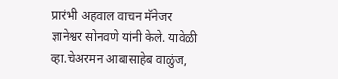प्रारंभी अहवाल वाचन मॅनेजर ज्ञानेश्वर सोनवणे यांनी केले. यावेळी व्हा.चेअरमन आबासाहेब वाळुंज,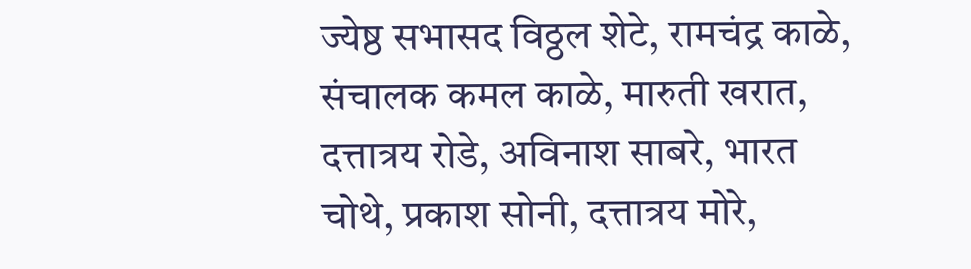ज्येष्ठ सभासद विठ्ठल शेटे, रामचंद्र काळे, संचालक कमल काळे, मारुती खरात, दत्तात्रय रोडे, अविनाश साबरे, भारत चोथे, प्रकाश सोनी, दत्तात्रय मोरे,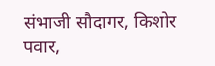संभाजी सौदागर, किशोर पवार,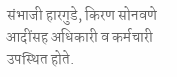संभाजी हारगुडे, किरण सोनवणे  आदींसह अधिकारी व कर्मचारी उपस्थित होते.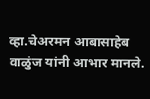व्हा.चेअरमन आबासाहेब वाळुंज यांनी आभार मानले.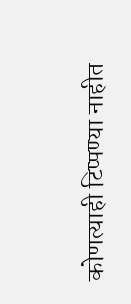कोणत्याही टिप्पण्‍या नाहीत